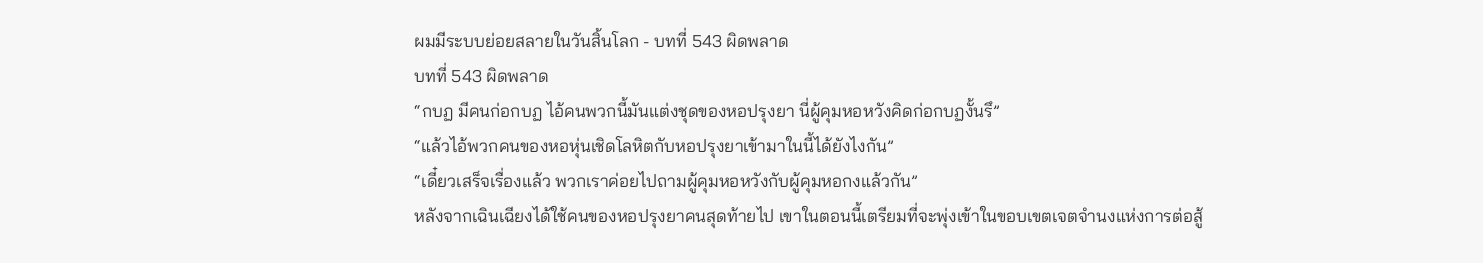ผมมีระบบย่อยสลายในวันสิ้นโลก - บทที่ 543 ผิดพลาด
บทที่ 543 ผิดพลาด
“กบฏ มีคนก่อกบฏ ไอ้คนพวกนี้มันแต่งชุดของหอปรุงยา นี่ผู้คุมหอหวังคิดก่อกบฏงั้นรึ”
“แล้วไอ้พวกคนของหอหุ่นเชิดโลหิตกับหอปรุงยาเข้ามาในนี้ได้ยังไงกัน”
“เดี๋ยวเสร็จเรื่องแล้ว พวกเราค่อยไปถามผู้คุมหอหวังกับผู้คุมหอกงแล้วกัน”
หลังจากเฉินเฉียงได้ใช้คนของหอปรุงยาคนสุดท้ายไป เขาในตอนนี้เตรียมที่จะพุ่งเข้าในขอบเขตเจตจำนงแห่งการต่อสู้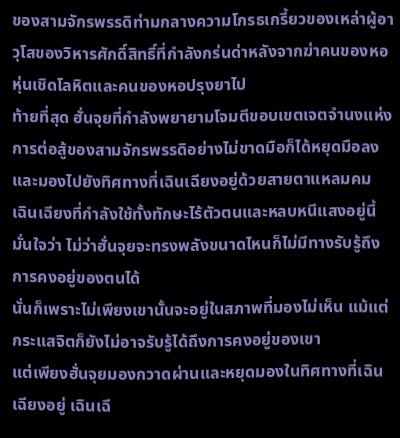ของสามจักรพรรดิท่ามกลางความโกรธเกรี้ยวของเหล่าผู้อาวุโสของวิหารศักดิ์สิทธิ์ที่กำลังกร่นด่าหลังจากฆ่าคนของหอหุ่นเชิดโลหิตและคนของหอปรุงยาไป
ท้ายที่สุด ฮั่นจุยที่กำลังพยายามโจมตีขอบเขตเจตจำนงแห่งการต่อสู้ของสามจักรพรรดิอย่างไม่ขาดมือก็ได้หยุดมือลง และมองไปยังทิศทางที่เฉินเฉียงอยู่ด้วยสายตาแหลมคม
เฉินเฉียงที่กำลังใช้ทั้งทักษะไร้ตัวตนและหลบหนีแสงอยู่นี้มั่นใจว่า ไม่ว่าฮั่นจุยจะทรงพลังขนาดไหนก็ไม่มีทางรับรู้ถึงการคงอยู่ของตนได้
นั่นก็เพราะไม่เพียงเขานั้นจะอยู่ในสภาพที่มองไม่เห็น แม้แต่กระแสจิตก็ยังไม่อาจรับรู้ได้ถึงการคงอยู่ของเขา
แต่เพียงฮั่นจุยมองกวาดผ่านและหยุดมองในทิศทางที่เฉินเฉียงอยู่ เฉินเฉี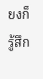ยงก็รู้สึก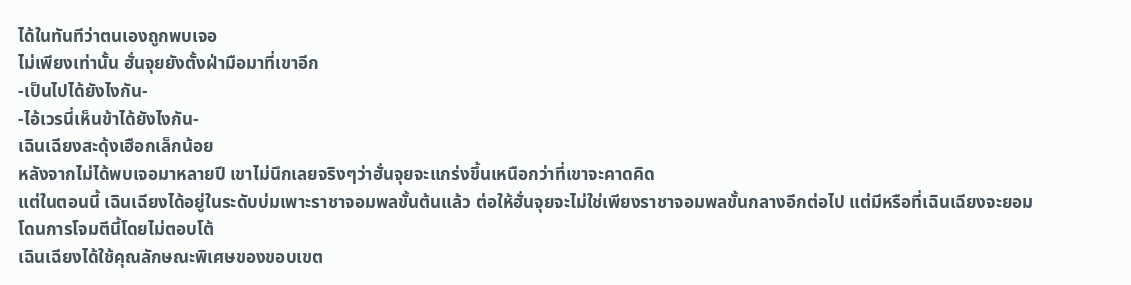ได้ในทันทีว่าตนเองถูกพบเจอ
ไม่เพียงเท่านั้น ฮั่นจุยยังตั้งฝ่ามือมาที่เขาอีก
-เป็นไปได้ยังไงกัน-
-ไอ้เวรนี่เห็นข้าได้ยังไงกัน-
เฉินเฉียงสะดุ้งเฮือกเล็กน้อย
หลังจากไม่ได้พบเจอมาหลายปี เขาไม่นึกเลยจริงๆว่าฮั่นจุยจะแกร่งขึ้นเหนือกว่าที่เขาจะคาดคิด
แต่ในตอนนี้ เฉินเฉียงได้อยู่ในระดับบ่มเพาะราชาจอมพลขั้นต้นแล้ว ต่อให้ฮั่นจุยจะไม่ใช่เพียงราชาจอมพลขั้นกลางอีกต่อไป แต่มีหรือที่เฉินเฉียงจะยอมโดนการโจมตีนี้โดยไม่ตอบโต้
เฉินเฉียงได้ใช้คุณลักษณะพิเศษของขอบเขต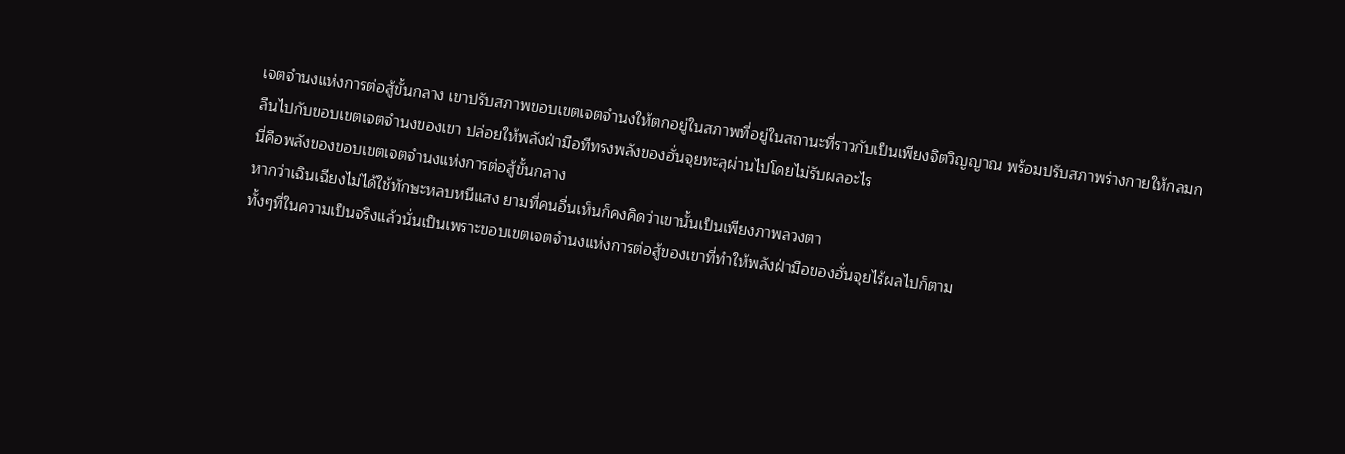เจตจำนงแห่งการต่อสู้ขั้นกลาง เขาปรับสภาพขอบเขตเจตจำนงให้ตกอยู่ในสภาพที่อยู่ในสถานะที่ราวกับเป็นเพียงจิตวิญญาณ พร้อมปรับสภาพร่างกายให้กลมกลืนไปกับขอบเขตเจตจำนงของเขา ปล่อยให้พลังฝ่ามือทีทรงพลังของฮั่นจุยทะลุผ่านไปโดยไม่รับผลอะไร
นี่คือพลังของขอบเขตเจตจำนงแห่งการต่อสู้ขั้นกลาง
หากว่าเฉินเฉียงไม่ได้ใช้ทักษะหลบหนีแสง ยามที่คนอื่นเห็นก็คงคิดว่าเขานั้นเป็นเพียงภาพลวงตา
ทั้งๆที่ในความเป็นจริงแล้วนั่นเป็นเพราะขอบเขตเจตจำนงแห่งการต่อสู้ของเขาที่ทำให้พลังฝ่ามือของฮั่นจุยไร้ผลไปก็ตาม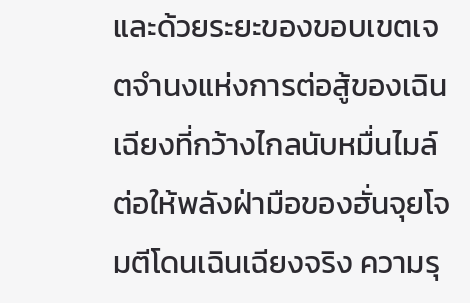และด้วยระยะของขอบเขตเจตจำนงแห่งการต่อสู้ของเฉินเฉียงที่กว้างไกลนับหมื่นไมล์ ต่อให้พลังฝ่ามือของฮั่นจุยโจมตีโดนเฉินเฉียงจริง ความรุ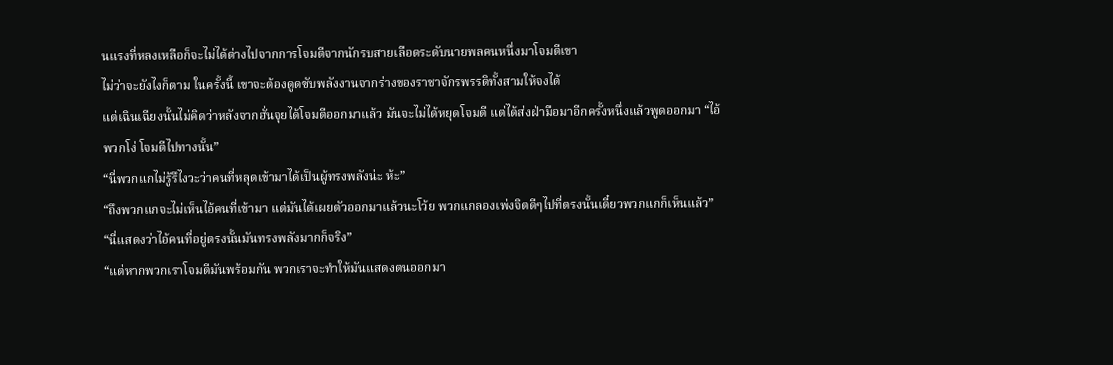นแรงที่หลงเหลือก็จะไม่ได้ต่างไปจากการโจมตีจากนักรบสายเลือดระดับนายพลคนหนึ่งมาโจมตีเขา
ไม่ว่าจะยังไงก็ตาม ในครั้งนี้ เขาจะต้องดูดซับพลังงานจากร่างของราชาจักรพรรดิทั้งสามให้จงได้
แต่เฉินเฉียงนั้นไม่คิดว่าหลังจากฮั่นจุยได้โจมตีออกมาแล้ว มันจะไม่ได้หยุดโจมตี แต่ได้ส่งฝ่ามือมาอีกครั้งหนึ่งแล้วพูดออกมา “ไอ้พวกโง่ โจมตีไปทางนั้น”
“นี่พวกแกไม่รู้รึไงวะว่าคนที่หลุดเข้ามาได้เป็นผู้ทรงพลังน่ะ ห้ะ”
“ถึงพวกแกจะไม่เห็นไอ้คนที่เข้ามา แต่มันได้เผยตัวออกมาแล้วนะโว้ย พวกแกลองเพ่งจิตดีๆไปที่ตรงนั้นเดี๋ยวพวกแกก็เห็นแล้ว”
“นี่แสดงว่าไอ้คนที่อยู่ตรงนั้นมันทรงพลังมากก็จริง”
“แต่หากพวกเราโจมตีมันพร้อมกัน พวกเราจะทำให้มันแสดงตนออกมา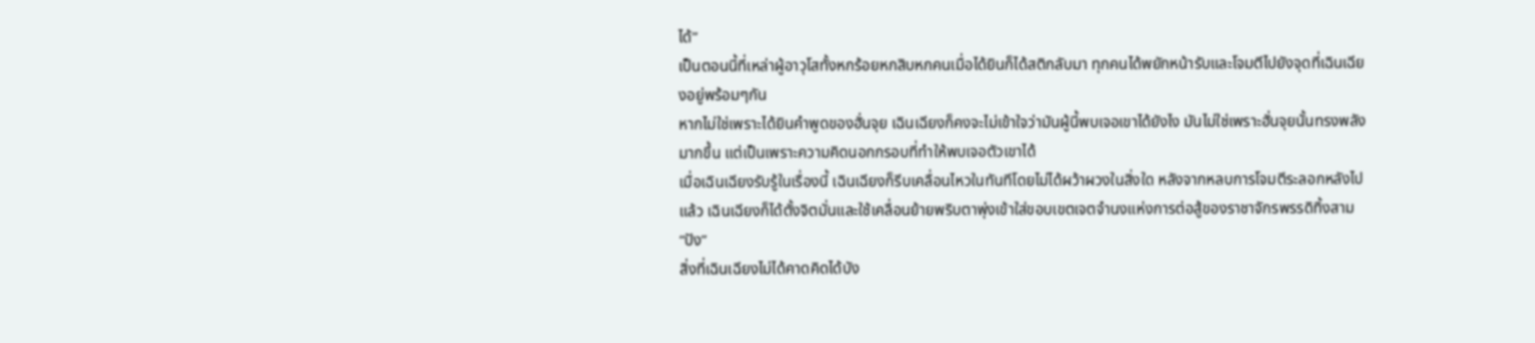ได้”
เป็นตอนนี้ที่เหล่าผู้อาวุโสทั้งหกร้อยหกสิบหกคนเมื่อได้ยินก็ได้สติกลับมา ทุกคนได้พยักหน้ารับและโจมตีไปยังจุดที่เฉินเฉียงอยู่พร้อมๆกัน
หากไม่ใช่เพราะได้ยินคำพูดของฮั่นจุย เฉินเฉียงก็คงจะไม่เข้าใจว่ามันผู้นี้พบเจอเขาได้ยังไง มันไม่ใช่เพราะฮั่นจุยนั้นทรงพลังมากขึ้น แต่เป็นเพราะความคิดนอกกรอบที่ทำให้พบเจอตัวเขาได้
เมื่อเฉินเฉียงรับรู้ในเรื่องนี้ เฉินเฉียงก็รีบเคลื่อนไหวในทันทีโดยไม่ได้ผว้าผวงในสิ่งใด หลังจากหลบการโจมตีระลอกหลังไปแล้ว เฉินเฉียงก็ได้ตั้งจิตมั่นและใช้เคลื่อนย้ายพริบตาพุ่งเข้าใส่ขอบเขตเจตจำนงแห่งการต่อสู้ของราชาจักรพรรดิทิ้งสาม
“ปัง”
สิ่งที่เฉินเฉียงไม่ได้คาดคิดได้บัง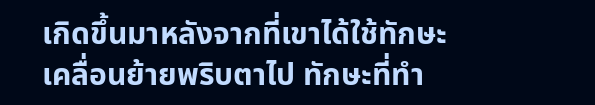เกิดขึ้นมาหลังจากที่เขาได้ใช้ทักษะเคลื่อนย้ายพริบตาไป ทักษะที่ทำ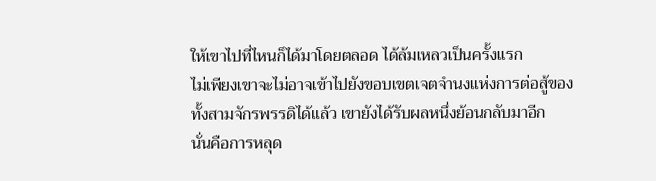ให้เขาไปที่ไหนก็ได้มาโดยตลอด ได้ล้มเหลวเป็นครั้งแรก
ไม่เพียงเขาจะไม่อาจเข้าไปยังขอบเขตเจตจำนงแห่งการต่อสู้ของทั้งสามจักรพรรดิได้แล้ว เขายังได้รับผลหนึ่งย้อนกลับมาอีก
นั่นคือการหลุด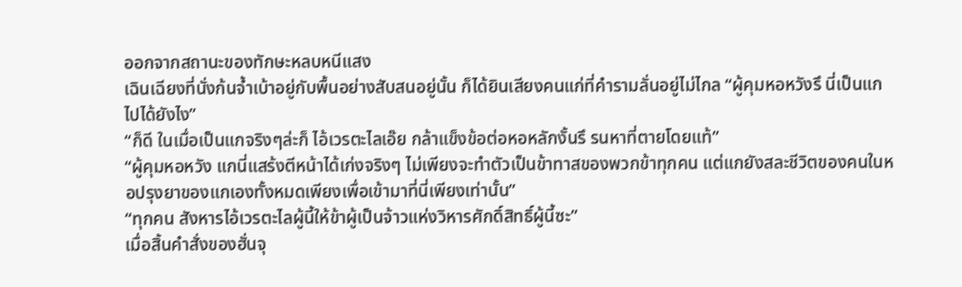ออกจากสถานะของทักษะหลบหนีแสง
เฉินเฉียงที่นั่งก้นจ้ำเบ้าอยู่กับพื้นอย่างสับสนอยู่นั้น ก็ได้ยินเสียงคนแก่ที่คำรามลั่นอยู่ไม่ไกล “ผู้คุมหอหวังรึ นี่เป็นแกไปได้ยังไง”
“ก็ดี ในเมื่อเป็นแกจริงๆล่ะก็ ไอ้เวรตะไลเอ๊ย กล้าแข็งข้อต่อหอหลักงั้นรึ รนหาที่ตายโดยแท้”
“ผู้คุมหอหวัง แกนี่แสร้งตีหน้าได้เก่งจริงๆ ไม่เพียงจะทำตัวเป็นข้าทาสของพวกข้าทุกคน แต่แกยังสละชีวิตของคนในหอปรุงยาของแกเองทั้งหมดเพียงเพื่อเข้ามาที่นี่เพียงเท่านั้น”
“ทุกคน สังหารไอ้เวรตะไลผู้นี้ให้ข้าผู้เป็นจ้าวแห่งวิหารศักดิ์สิทธิ์ผู้นี้ซะ”
เมื่อสิ้นคำสั่งของฮั่นจุ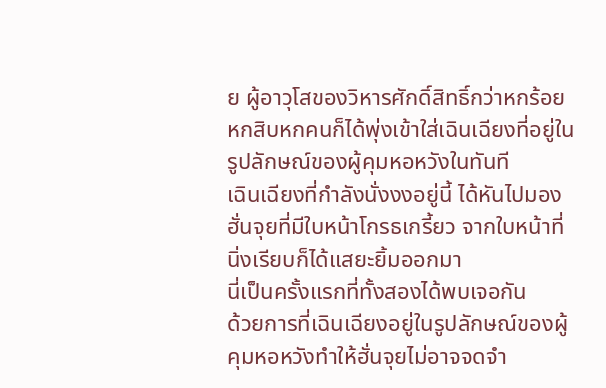ย ผู้อาวุโสของวิหารศักดิ์สิทธิ์กว่าหกร้อยหกสิบหกคนก็ได้พุ่งเข้าใส่เฉินเฉียงที่อยู่ในรูปลักษณ์ของผู้คุมหอหวังในทันที
เฉินเฉียงที่กำลังนั่งงงอยู่นี้ ได้หันไปมองฮั่นจุยที่มีใบหน้าโกรธเกรี้ยว จากใบหน้าที่นิ่งเรียบก็ได้แสยะยิ้มออกมา
นี่เป็นครั้งแรกที่ทั้งสองได้พบเจอกัน
ด้วยการที่เฉินเฉียงอยู่ในรูปลักษณ์ของผู้คุมหอหวังทำให้ฮั่นจุยไม่อาจจดจำ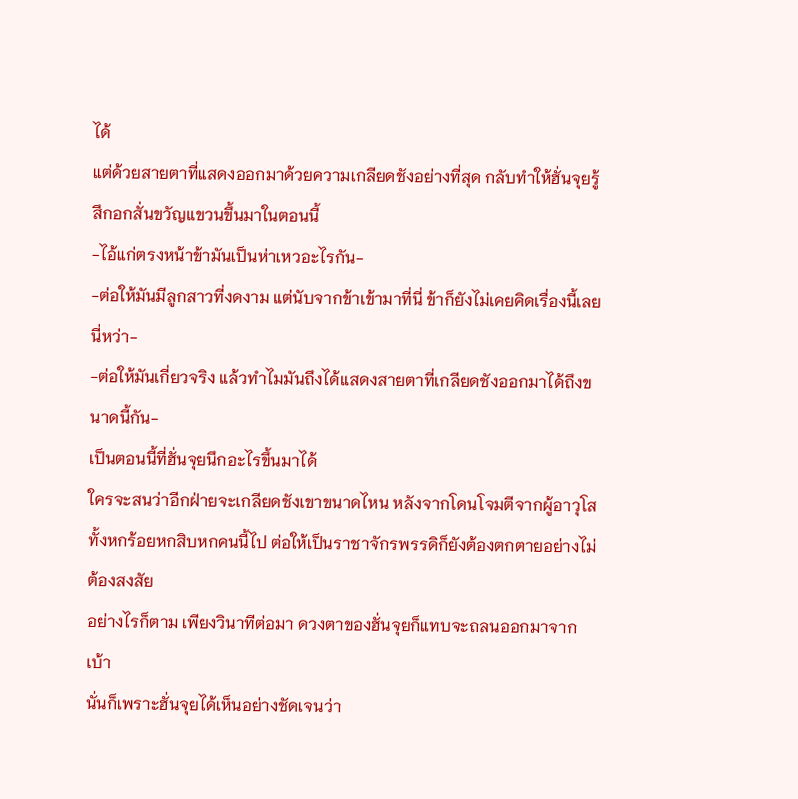ได้
แต่ด้วยสายตาที่แสดงออกมาด้วยความเกลียดชังอย่างที่สุด กลับทำให้ฮั่นจุยรู้สึกอกสั่นขวัญแขวนขึ้นมาในตอนนี้
-ไอ้แก่ตรงหน้าข้ามันเป็นห่าเหวอะไรกัน-
-ต่อให้มันมีลูกสาวที่งดงาม แต่นับจากข้าเข้ามาที่นี่ ข้าก็ยังไม่เคยคิดเรื่องนี้เลยนี่หว่า-
-ต่อให้มันเกี่ยวจริง แล้วทำไมมันถึงได้แสดงสายตาที่เกลียดชังออกมาได้ถึงขนาดนี้กัน-
เป็นตอนนี้ที่ฮั่นจุยนึกอะไรขึ้นมาได้
ใครจะสนว่าอีกฝ่ายจะเกลียดชังเขาขนาดไหน หลังจากโดนโจมตีจากผู้อาวุโสทั้งหกร้อยหกสิบหกคนนี้ไป ต่อให้เป็นราชาจักรพรรดิก็ยังต้องตกตายอย่างไม่ต้องสงสัย
อย่างไรก็ตาม เพียงวินาทีต่อมา ดวงตาของฮั่นจุยก็แทบจะถลนออกมาจากเบ้า
นั่นก็เพราะฮั่นจุยได้เห็นอย่างชัดเจนว่า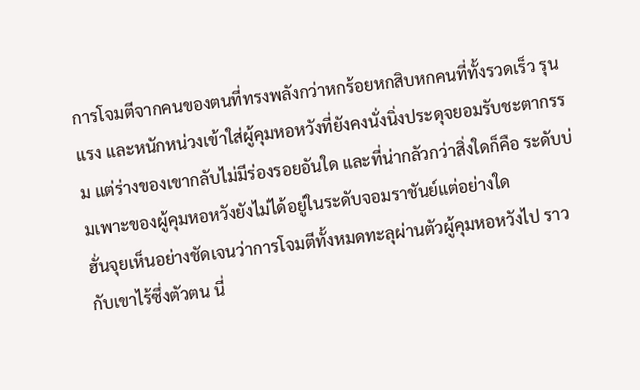การโจมตีจากคนของตนที่ทรงพลังกว่าหกร้อยหกสิบหกคนที่ทั้งรวดเร็ว รุนแรง และหนักหน่วงเข้าใส่ผู้คุมหอหวังที่ยังคงนั่งนิ่งประดุจยอมรับชะตากรรม แต่ร่างของเขากลับไม่มีร่องรอยอันใด และที่น่ากลัวกว่าสิ่งใดก็คือ ระดับบ่มเพาะของผู้คุมหอหวังยังไม่ได้อยู่ในระดับจอมราชันย์แต่อย่างใด
ฮั่นจุยเห็นอย่างชัดเจนว่าการโจมตีทั้งหมดทะลุผ่านตัวผู้คุมหอหวังไป ราวกับเขาไร้ซึ่งตัวตน นี่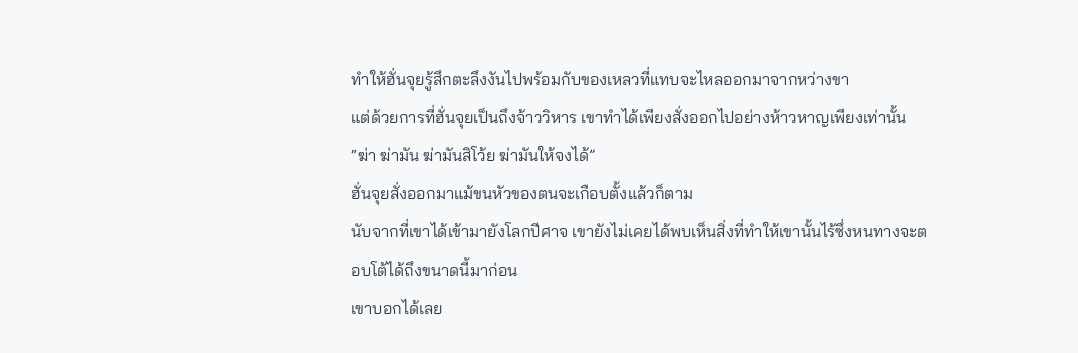ทำให้ฮั่นจุยรู้สึกตะลึงงันไปพร้อมกับของเหลวที่แทบจะไหลออกมาจากหว่างขา
แต่ด้วยการที่ฮั่นจุยเป็นถึงจ้าววิหาร เขาทำได้เพียงสั่งออกไปอย่างห้าวหาญเพียงเท่านั้น
“ฆ่า ฆ่ามัน ฆ่ามันสิโว้ย ฆ่ามันให้จงได้”
ฮั่นจุยสั่งออกมาแม้ขนหัวของตนจะเกือบตั้งแล้วก็ตาม
นับจากที่เขาได้เข้ามายังโลกปีศาจ เขายังไม่เคยได้พบเห็นสิ่งที่ทำให้เขานั้นไร้ซึ่งหนทางจะตอบโต้ได้ถึงขนาดนี้มาก่อน
เขาบอกได้เลย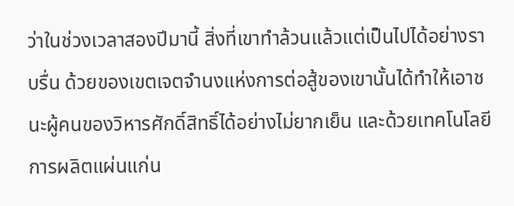ว่าในช่วงเวลาสองปีมานี้ สิ่งที่เขาทำล้วนแล้วแต่เป็นไปได้อย่างราบรื่น ด้วยของเขตเจตจำนงแห่งการต่อสู้ของเขานั้นได้ทำให้เอาชนะผู้คนของวิหารศักดิ์สิทธิ์ได้อย่างไม่ยากเย็น และด้วยเทคโนโลยีการผลิตแผ่นแก่น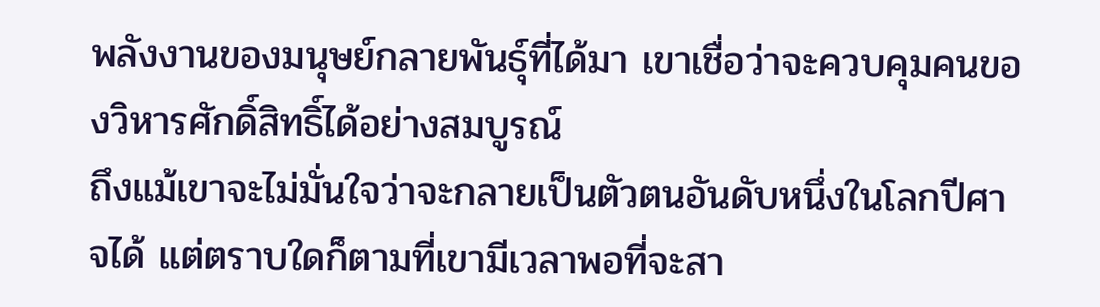พลังงานของมนุษย์กลายพันธุ์ที่ได้มา เขาเชื่อว่าจะควบคุมคนของวิหารศักดิ์สิทธิ์ได้อย่างสมบูรณ์
ถึงแม้เขาจะไม่มั่นใจว่าจะกลายเป็นตัวตนอันดับหนึ่งในโลกปีศาจได้ แต่ตราบใดก็ตามที่เขามีเวลาพอที่จะสา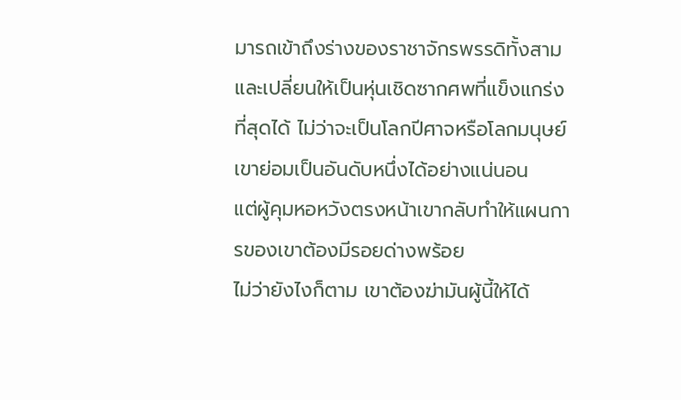มารถเข้าถึงร่างของราชาจักรพรรดิทั้งสามและเปลี่ยนให้เป็นหุ่นเชิดซากศพที่แข็งแกร่งที่สุดได้ ไม่ว่าจะเป็นโลกปีศาจหรือโลกมนุษย์ เขาย่อมเป็นอันดับหนึ่งได้อย่างแน่นอน
แต่ผู้คุมหอหวังตรงหน้าเขากลับทำให้แผนการของเขาต้องมีรอยด่างพร้อย
ไม่ว่ายังไงก็ตาม เขาต้องฆ่ามันผู้นี้ให้ได้